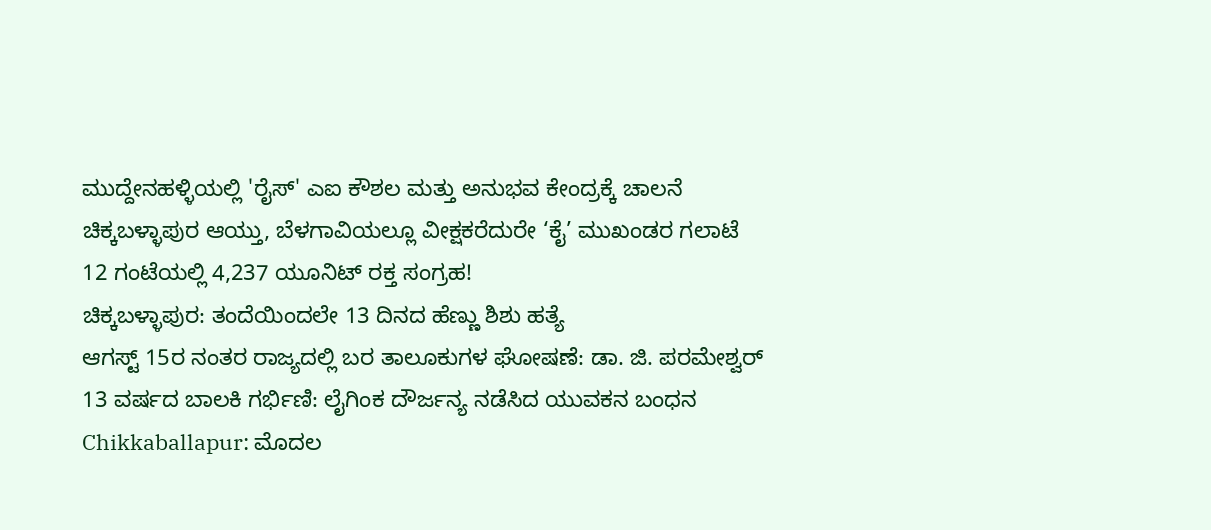ಮುದ್ದೇನಹಳ್ಳಿಯಲ್ಲಿ 'ರೈಸ್' ಎಐ ಕೌಶಲ ಮತ್ತು ಅನುಭವ ಕೇಂದ್ರಕ್ಕೆ ಚಾಲನೆ
ಚಿಕ್ಕಬಳ್ಳಾಪುರ ಆಯ್ತು, ಬೆಳಗಾವಿಯಲ್ಲೂ ವೀಕ್ಷಕರೆದುರೇ ‘ಕೈ’ ಮುಖಂಡರ ಗಲಾಟೆ
12 ಗಂಟೆಯಲ್ಲಿ 4,237 ಯೂನಿಟ್ ರಕ್ತ ಸಂಗ್ರಹ!
ಚಿಕ್ಕಬಳ್ಳಾಪುರ: ತಂದೆಯಿಂದಲೇ 13 ದಿನದ ಹೆಣ್ಣು ಶಿಶು ಹತ್ಯೆ
ಆಗಸ್ಟ್ 15ರ ನಂತರ ರಾಜ್ಯದಲ್ಲಿ ಬರ ತಾಲೂಕುಗಳ ಘೋಷಣೆ: ಡಾ. ಜಿ. ಪರಮೇಶ್ವರ್
13 ವರ್ಷದ ಬಾಲಕಿ ಗರ್ಭಿಣಿ: ಲೈಗಿಂಕ ದೌರ್ಜನ್ಯ ನಡೆಸಿದ ಯುವಕನ ಬಂಧನ
Chikkaballapur: ಮೊದಲ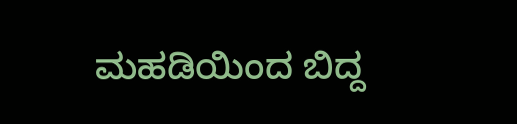ಮಹಡಿಯಿಂದ ಬಿದ್ದ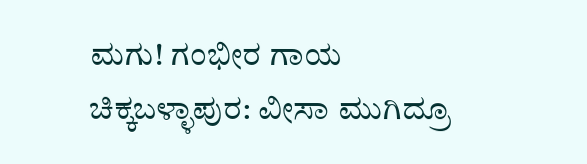ಮಗು! ಗಂಭೀರ ಗಾಯ
ಚಿಕ್ಕಬಳ್ಳಾಪುರ: ವೀಸಾ ಮುಗಿದ್ರೂ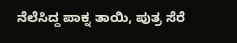ನೆಲೆಸಿದ್ದ ಪಾಕ್ನ ತಾಯಿ, ಪುತ್ರ ಸೆರೆ